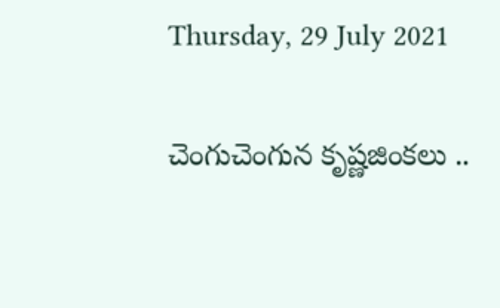Thursday, 29 July 2021

చెంగుచెంగున కృష్ణజింకలు ..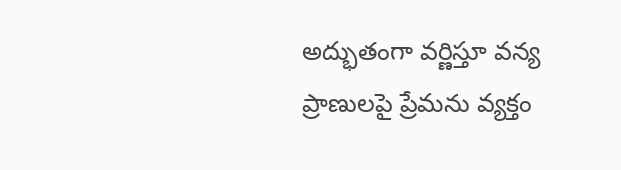అద్భుతంగా వర్ణిస్తూ వన్య ప్రాణులపై ప్రేమను వ్యక్తం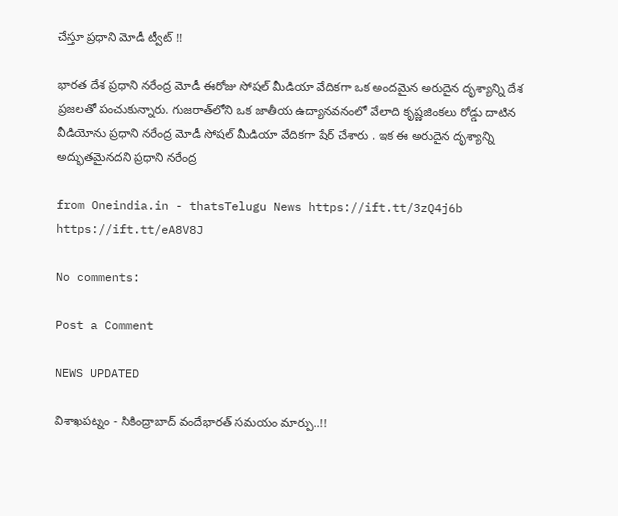చేస్తూ ప్రధాని మోడీ ట్వీట్ !!

భారత దేశ ప్రధాని నరేంద్ర మోడీ ఈరోజు సోషల్ మీడియా వేదికగా ఒక అందమైన అరుదైన దృశ్యాన్ని దేశ ప్రజలతో పంచుకున్నారు. గుజరాత్‌లోని ఒక జాతీయ ఉద్యానవనంలో వేలాది కృష్ణజింకలు రోడ్డు దాటిన వీడియోను ప్రధాని నరేంద్ర మోడీ సోషల్ మీడియా వేదికగా షేర్ చేశారు . ఇక ఈ అరుదైన దృశ్యాన్ని అద్భుతమైనదని ప్రధాని నరేంద్ర

from Oneindia.in - thatsTelugu News https://ift.tt/3zQ4j6b
https://ift.tt/eA8V8J

No comments:

Post a Comment

NEWS UPDATED

విశాఖపట్నం - సికింద్రాబాద్ వందేభారత్ సమయం మార్పు..!!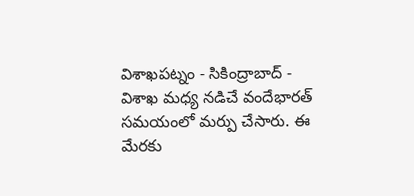విశాఖపట్నం - సికింద్రాబాద్ - విశాఖ మధ్య నడిచే వందేభారత్ సమయంలో మర్పు చేసారు. ఈ మేరకు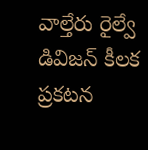వాల్తేరు రైల్వే డివిజన్ కీలక ప్రకటన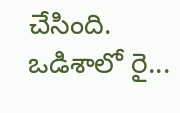చేసింది. ఒడిశాలో రై...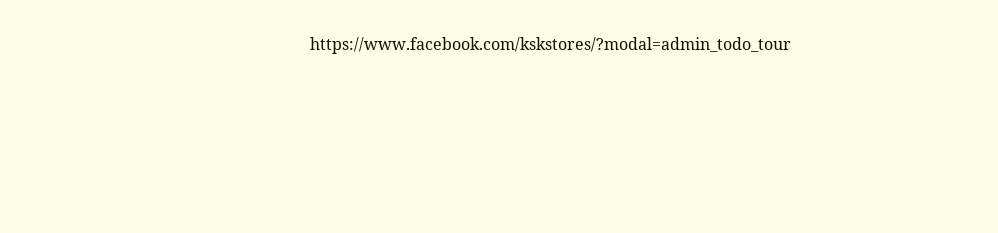https://www.facebook.com/kskstores/?modal=admin_todo_tour